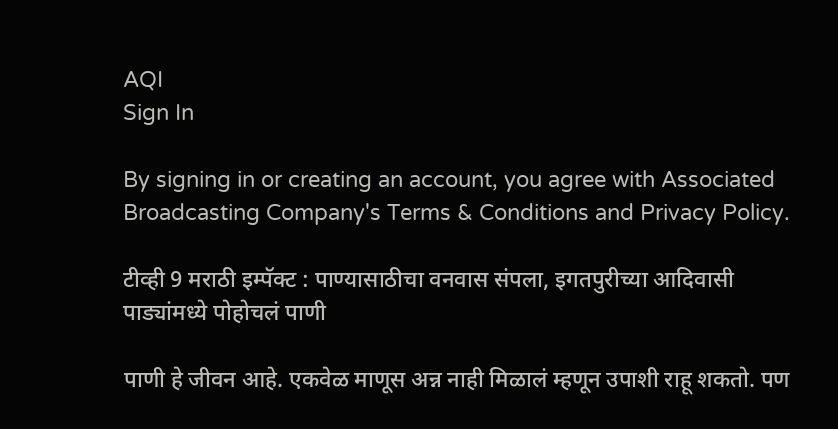AQI
Sign In

By signing in or creating an account, you agree with Associated Broadcasting Company's Terms & Conditions and Privacy Policy.

टीव्ही 9 मराठी इम्पॅक्ट : पाण्यासाठीचा वनवास संपला, इगतपुरीच्या आदिवासी पाड्यांमध्ये पोहोचलं पाणी

पाणी हे जीवन आहे. एकवेळ माणूस अन्न नाही मिळालं म्हणून उपाशी राहू शकतो. पण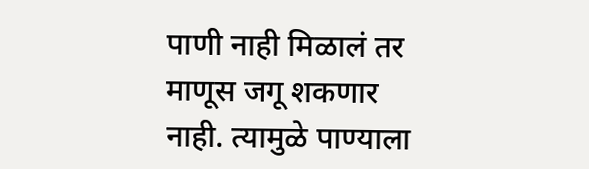पाणी नाही मिळालं तर माणूस जगू शकणार नाही. त्यामुळे पाण्याला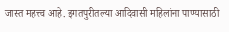जास्त महत्त्व आहे. इगतपुरीतल्या आदिवासी महिलांना पाण्यासाठी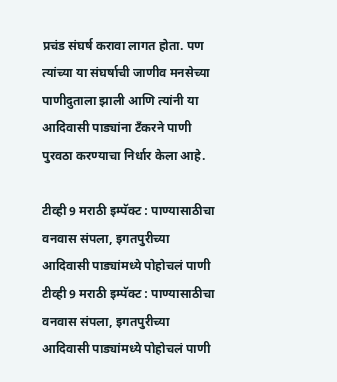प्रचंड संघर्ष करावा लागत होता. पण त्यांच्या या संघर्षाची जाणीव मनसेच्या पाणीदुताला झाली आणि त्यांनी या आदिवासी पाड्यांना टँकरने पाणी पुरवठा करण्याचा निर्धार केला आहे.

टीव्ही 9 मराठी इम्पॅक्ट : पाण्यासाठीचा वनवास संपला, इगतपुरीच्या आदिवासी पाड्यांमध्ये पोहोचलं पाणी
टीव्ही 9 मराठी इम्पॅक्ट : पाण्यासाठीचा वनवास संपला, इगतपुरीच्या आदिवासी पाड्यांमध्ये पोहोचलं पाणी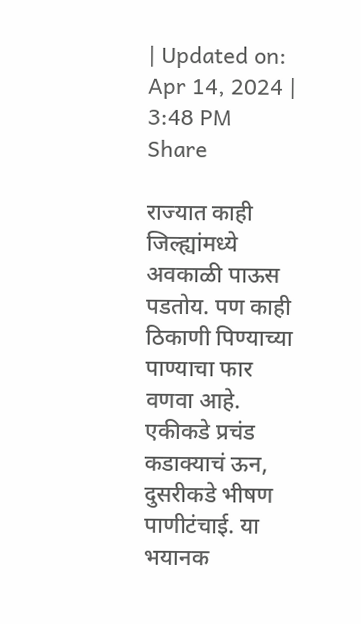| Updated on: Apr 14, 2024 | 3:48 PM
Share

राज्यात काही जिल्ह्यांमध्ये अवकाळी पाऊस पडतोय. पण काही ठिकाणी पिण्याच्या पाण्याचा फार वणवा आहे. एकीकडे प्रचंड कडाक्याचं ऊन, दुसरीकडे भीषण पाणीटंचाई. या भयानक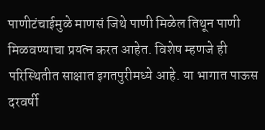पाणीटंचाईमुळे माणसं जिथे पाणी मिळेल तिथून पाणी मिळवण्याचा प्रयत्न करत आहेत. विशेष म्हणजे ही परिस्थितीत साक्षात इगतपुरीमध्ये आहे. या भागात पाऊस दरवर्षी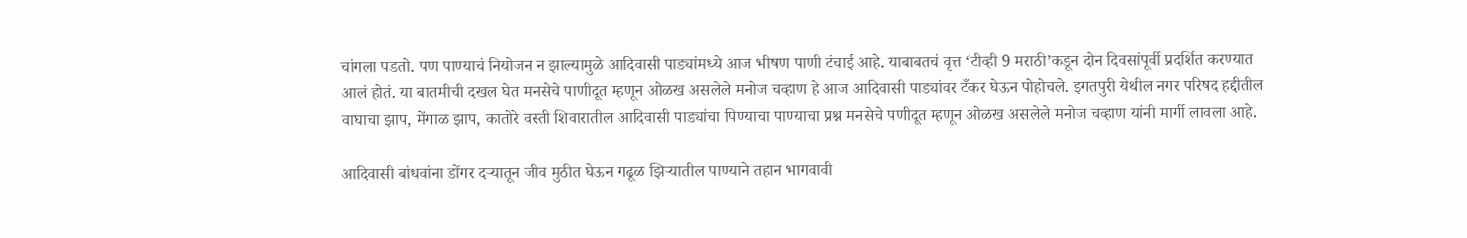चांगला पडतो. पण पाण्याचं नियोजन न झाल्यामुळे आदिवासी पाड्यांमध्ये आज भीषण पाणी टंचाई आहे. याबाबतचं वृत्त ‘टीव्ही 9 मराठी’कडून दोन दिवसांपूर्वी प्रदर्शित करण्यात आलं होतं. या बातमीची दखल घेत मनसेचे पाणीदूत म्हणून ओळख असलेले मनोज चव्हाण हे आज आदिवासी पाड्यांवर टँकर घेऊन पोहोचले. इगतपुरी येथील नगर परिषद हद्दीतील वाघाचा झाप, मेंगाळ झाप, कातोरे वस्ती शिवारातील आदिवासी पाड्यांचा पिण्याचा पाण्याचा प्रश्न मनसेचे पणीदूत म्हणून ओळख असलेले मनोज चव्हाण यांनी मार्गी लावला आहे.

आदिवासी बांधवांना डोंगर दऱ्यातून जीव मुठीत घेऊन गढूळ झिऱ्यातील पाण्याने तहान भागवावी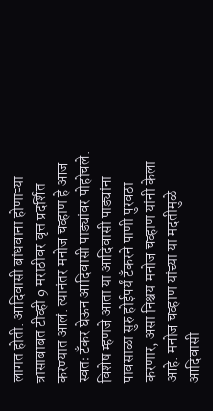लागत होती. आदिवासी बांधवाना होणाऱ्या त्रासाबाबत टीव्ही 9 मराठीवर वृत्त प्रदर्शित करण्यात आलं. त्यानंतर मनोज चव्हाण हे आज स्वतः टँकर घेऊन आदिवासी पाड्यांवर पोहोचले. विशेष म्हणजे आता या आदिवासी पाड्यांना पावसाळा सुरु होईपर्यं टँकरने पाणी पुरवठा करणार, असा निश्चय मनोज चव्हाण यांनी केला आहे. मनोज चव्हाण यांच्या या मदतीमुळे आदिवासी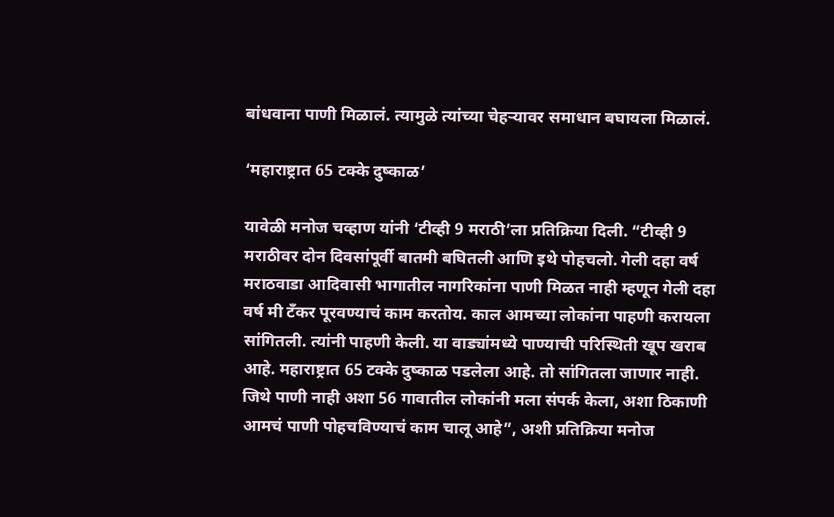बांधवाना पाणी मिळालं. त्यामुळे त्यांच्या चेहऱ्यावर समाधान बघायला मिळालं.

‘महाराष्ट्रात 65 टक्के दुष्काळ’

यावेळी मनोज चव्हाण यांनी ‘टीव्ही 9 मराठी’ला प्रतिक्रिया दिली. “टीव्ही 9 मराठीवर दोन दिवसांपूर्वी बातमी बघितली आणि इथे पोहचलो. गेली दहा वर्ष मराठवाडा आदिवासी भागातील नागरिकांना पाणी मिळत नाही म्हणून गेली दहा वर्ष मी टँकर पूरवण्याचं काम करतोय. काल आमच्या लोकांना पाहणी करायला सांगितली. त्यांनी पाहणी केली. या वाड्यांमध्ये पाण्याची परिस्थिती खूप खराब आहे. महाराष्ट्रात 65 टक्के दुष्काळ पडलेला आहे. तो सांगितला जाणार नाही. जिथे पाणी नाही अशा 56 गावातील लोकांनी मला संपर्क केला, अशा ठिकाणी आमचं पाणी पोहचविण्याचं काम चालू आहे”, अशी प्रतिक्रिया मनोज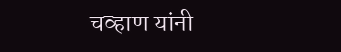चव्हाण यांनी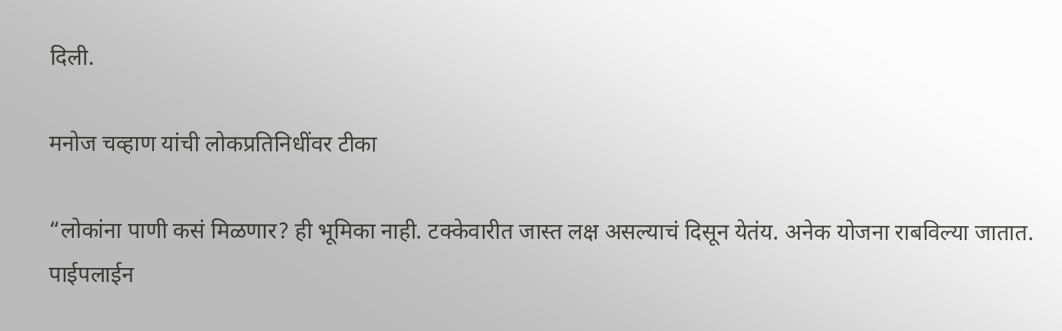दिली.

मनोज चव्हाण यांची लोकप्रतिनिधींवर टीका

“लोकांना पाणी कसं मिळणार? ही भूमिका नाही. टक्केवारीत जास्त लक्ष असल्याचं दिसून येतंय. अनेक योजना राबविल्या जातात. पाईपलाईन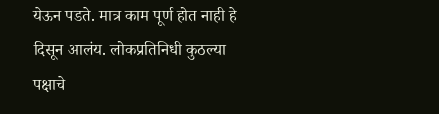येऊन पडते. मात्र काम पूर्ण होत नाही हे दिसून आलंय. लोकप्रतिनिधी कुठल्या पक्षाचे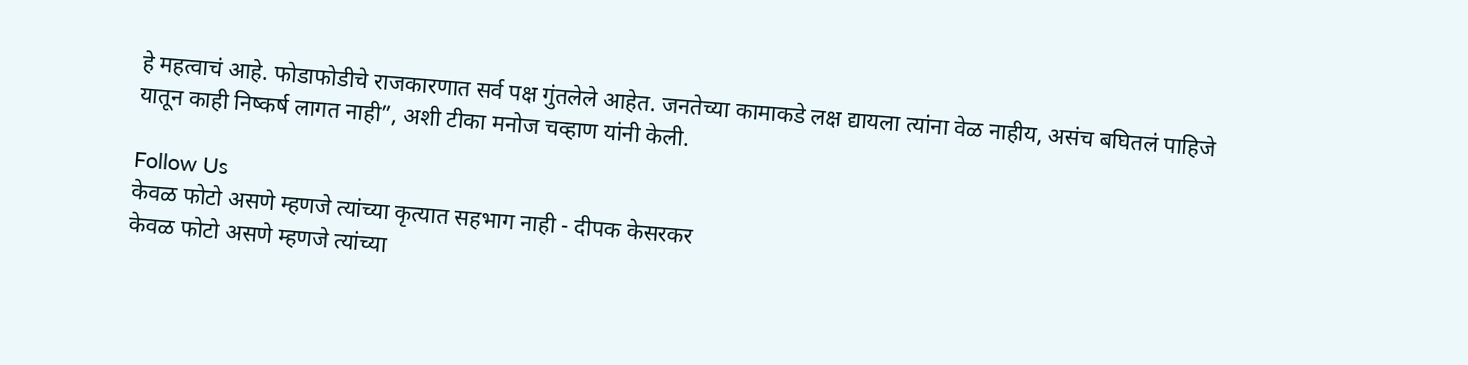हे महत्वाचं आहे. फोडाफोडीचे राजकारणात सर्व पक्ष गुंतलेले आहेत. जनतेच्या कामाकडे लक्ष द्यायला त्यांना वेळ नाहीय, असंच बघितलं पाहिजे यातून काही निष्कर्ष लागत नाही”, अशी टीका मनोज चव्हाण यांनी केली.

Follow Us
केवळ फोटो असणे म्हणजे त्यांच्या कृत्यात सहभाग नाही - दीपक केसरकर
केवळ फोटो असणे म्हणजे त्यांच्या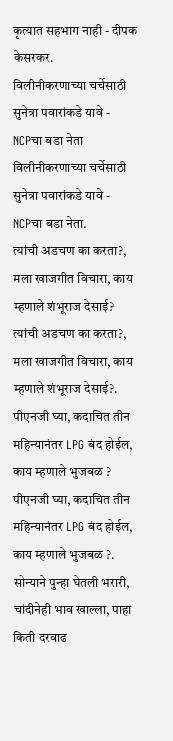कृत्यात सहभाग नाही - दीपक केसरकर.
विलीनीकरणाच्या चर्चेसाठी सुनेत्रा पवारांकडे यावे - NCPचा बडा नेता
विलीनीकरणाच्या चर्चेसाठी सुनेत्रा पवारांकडे यावे - NCPचा बडा नेता.
त्यांची अडचण का करता?, मला खाजगीत विचारा, काय म्हणाले शंभूराज देसाई?
त्यांची अडचण का करता?, मला खाजगीत विचारा, काय म्हणाले शंभूराज देसाई?.
पीएनजी घ्या, कदाचित तीन महिन्यानंतर LPG बंद होईल, काय म्हणाले भुजबळ ?
पीएनजी घ्या, कदाचित तीन महिन्यानंतर LPG बंद होईल, काय म्हणाले भुजबळ ?.
सोन्याने पुन्हा घेतली भरारी, चांदीनेही भाव खाल्ला, पाहा किती दरवाढ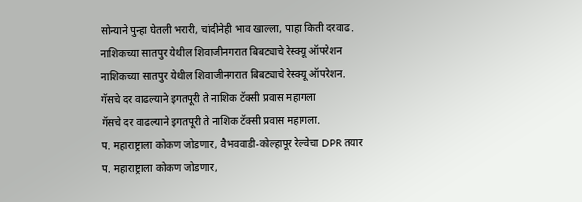सोन्याने पुन्हा घेतली भरारी, चांदीनेही भाव खाल्ला, पाहा किती दरवाढ.
नाशिकच्या सातपुर येथील शिवाजीनगरात बिबट्याचे रेस्क्यू ऑपरेशन
नाशिकच्या सातपुर येथील शिवाजीनगरात बिबट्याचे रेस्क्यू ऑपरेशन.
गॅसचे दर वाढल्याने इगतपूरी ते नाशिक टॅक्सी प्रवास महागला
गॅसचे दर वाढल्याने इगतपूरी ते नाशिक टॅक्सी प्रवास महागला.
प. महाराष्ट्राला कोकण जोडणार, वैभववाडी-कोल्हापूर रेल्वेचा DPR तयार
प. महाराष्ट्राला कोकण जोडणार,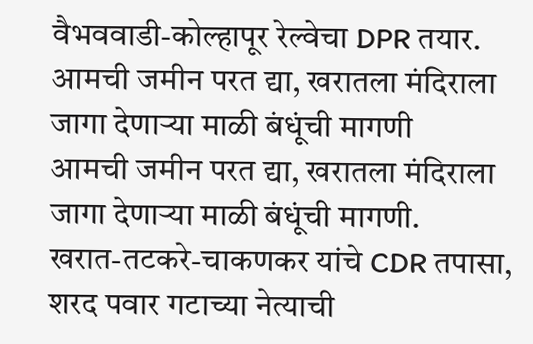वैभववाडी-कोल्हापूर रेल्वेचा DPR तयार.
आमची जमीन परत द्या, खरातला मंदिराला जागा देणाऱ्या माळी बंधूंची मागणी
आमची जमीन परत द्या, खरातला मंदिराला जागा देणाऱ्या माळी बंधूंची मागणी.
खरात-तटकरे-चाकणकर यांचे CDR तपासा, शरद पवार गटाच्या नेत्याची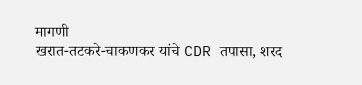मागणी
खरात-तटकरे-चाकणकर यांचे CDR तपासा, शरद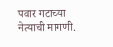पवार गटाच्या नेत्याची मागणी.